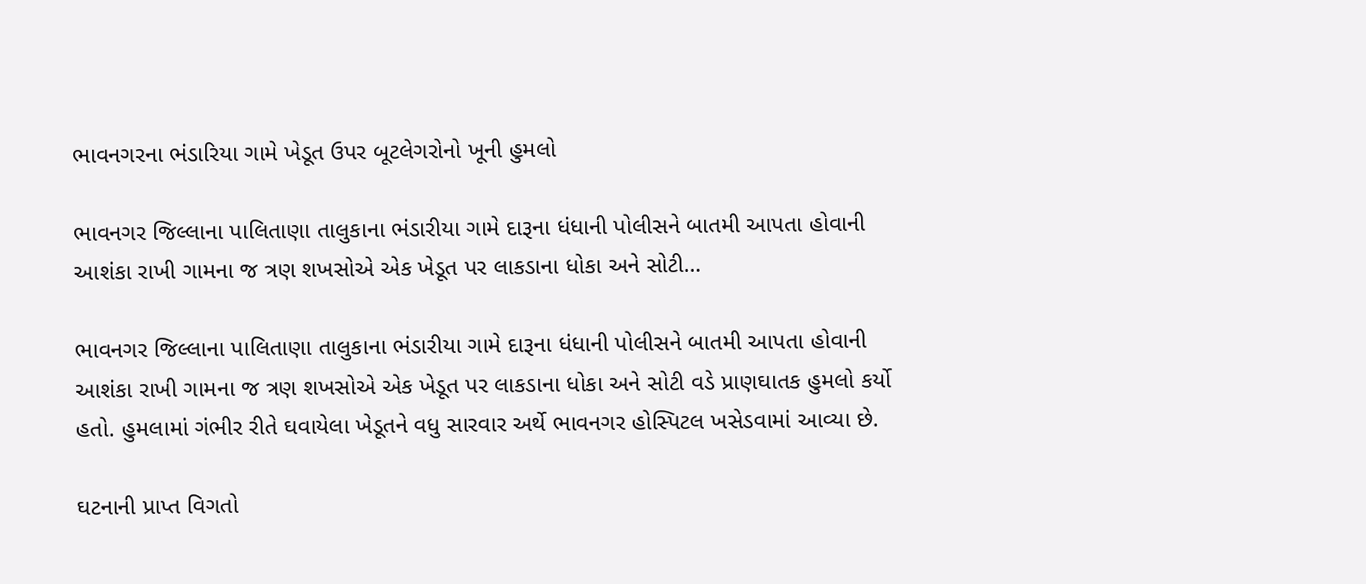ભાવનગરના ભંડારિયા ગામે ખેડૂત ઉપર બૂટલેગરોનો ખૂની હુમલો

ભાવનગર જિલ્લાના પાલિતાણા તાલુકાના ભંડારીયા ગામે દારૂના ધંધાની પોલીસને બાતમી આપતા હોવાની આશંકા રાખી ગામના જ ત્રણ શખસોએ એક ખેડૂત પર લાકડાના ધોકા અને સોટી…

ભાવનગર જિલ્લાના પાલિતાણા તાલુકાના ભંડારીયા ગામે દારૂના ધંધાની પોલીસને બાતમી આપતા હોવાની આશંકા રાખી ગામના જ ત્રણ શખસોએ એક ખેડૂત પર લાકડાના ધોકા અને સોટી વડે પ્રાણઘાતક હુમલો કર્યો હતો. હુમલામાં ગંભીર રીતે ઘવાયેલા ખેડૂતને વધુ સારવાર અર્થે ભાવનગર હોસ્પિટલ ખસેડવામાં આવ્યા છે.

ઘટનાની પ્રાપ્ત વિગતો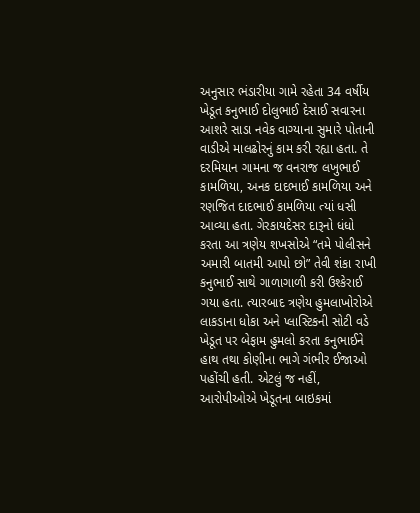અનુસાર ભંડારીયા ગામે રહેતા 34 વર્ષીય ખેડૂત કનુભાઈ દોલુભાઈ દેસાઈ સવારના આશરે સાડા નવેક વાગ્યાના સુમારે પોતાની વાડીએ માલઢોરનું કામ કરી રહ્યા હતા. તે દરમિયાન ગામના જ વનરાજ લખુભાઈ કામળિયા, અનક દાદભાઈ કામળિયા અને રણજિત દાદભાઈ કામળિયા ત્યાં ધસી આવ્યા હતા. ગેરકાયદેસર દારૂનો ધંધો કરતા આ ત્રણેય શખસોએ “તમે પોલીસને અમારી બાતમી આપો છો” તેવી શંકા રાખી કનુભાઈ સાથે ગાળાગાળી કરી ઉશ્કેરાઈ ગયા હતા. ત્યારબાદ ત્રણેય હુમલાખોરોએ લાકડાના ધોકા અને પ્લાસ્ટિકની સોટી વડે ખેડૂત પર બેફામ હુમલો કરતા કનુભાઈને હાથ તથા કોણીના ભાગે ગંભીર ઈજાઓ પહોંચી હતી. એટલું જ નહીં, આરોપીઓએ ખેડૂતના બાઇકમાં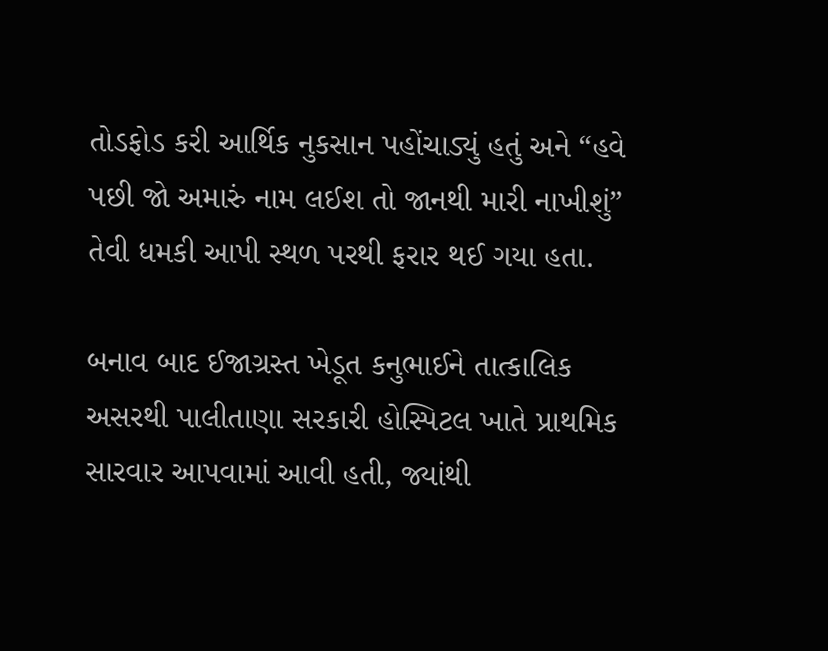તોડફોડ કરી આર્થિક નુકસાન પહોંચાડ્યું હતું અને “હવે પછી જો અમારું નામ લઈશ તો જાનથી મારી નાખીશું” તેવી ધમકી આપી સ્થળ પરથી ફરાર થઈ ગયા હતા.

બનાવ બાદ ઈજાગ્રસ્ત ખેડૂત કનુભાઈને તાત્કાલિક અસરથી પાલીતાણા સરકારી હોસ્પિટલ ખાતે પ્રાથમિક સારવાર આપવામાં આવી હતી, જ્યાંથી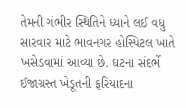તેમની ગંભીર સ્થિતિને ધ્યાને લઈ વધુ સારવાર માટે ભાવનગર હોસ્પિટલ ખાતે ખસેડવામાં આવ્યા છે. ઘટના સંદર્ભે ઈજાગ્રસ્ત ખેડૂતની ફરિયાદના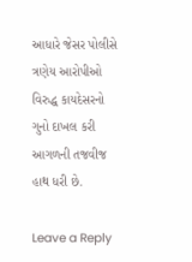આધારે જેસર પોલીસે ત્રણેય આરોપીઓ વિરુદ્ધ કાયદેસરનો ગુનો દાખલ કરી આગળની તજવીજ હાથ ધરી છે.

Leave a Reply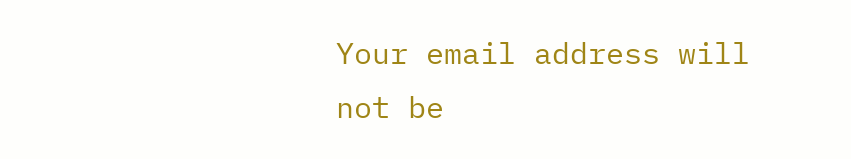Your email address will not be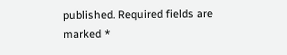published. Required fields are marked *